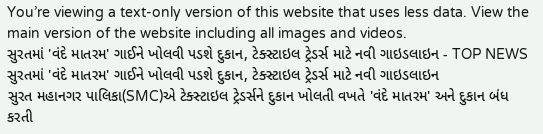You’re viewing a text-only version of this website that uses less data. View the main version of the website including all images and videos.
સુરતમાં 'વંદે માતરમ' ગાઈને ખોલવી પડશે દુકાન, ટેક્સ્ટાઇલ ટ્રેડર્સ માટે નવી ગાઇડલાઇન - TOP NEWS
સુરતમાં 'વંદે માતરમ' ગાઈને ખોલવી પડશે દુકાન, ટેક્સ્ટાઇલ ટ્રેડર્સ માટે નવી ગાઇડલાઇન
સુરત મહાનગર પાલિકા(SMC)એ ટેક્સ્ટાઇલ ટ્રેડર્સને દુકાન ખોલતી વખતે 'વંદે માતરમ' અને દુકાન બંધ કરતી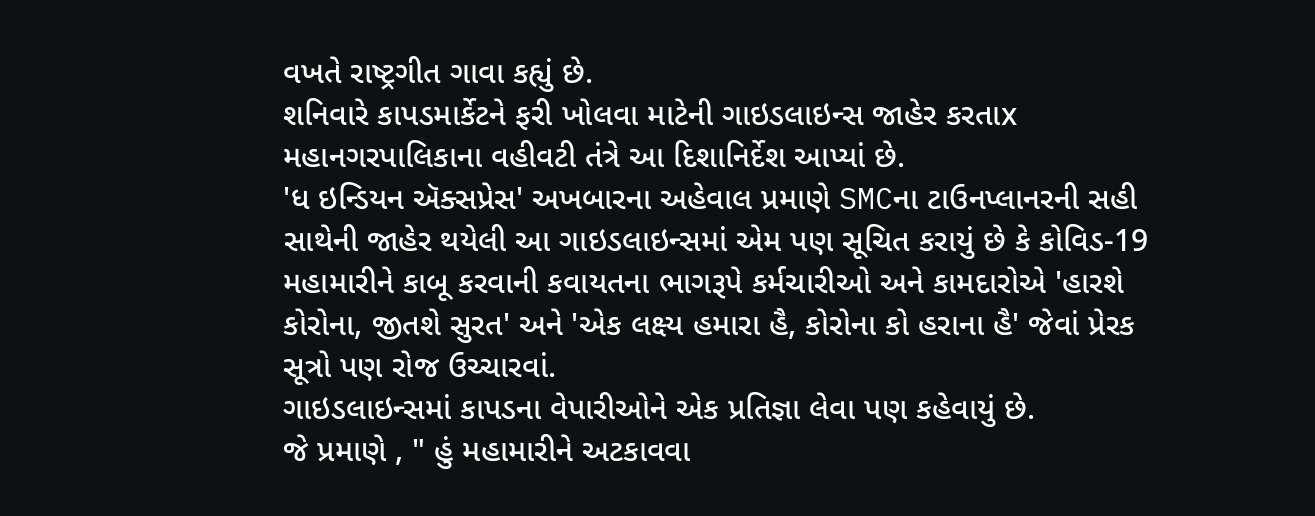વખતે રાષ્ટ્રગીત ગાવા કહ્યું છે.
શનિવારે કાપડમાર્કેટને ફરી ખોલવા માટેની ગાઇડલાઇન્સ જાહેર કરતાx મહાનગરપાલિકાના વહીવટી તંત્રે આ દિશાનિર્દેશ આપ્યાં છે.
'ધ ઇન્ડિયન ઍક્સપ્રેસ' અખબારના અહેવાલ પ્રમાણે SMCના ટાઉનપ્લાનરની સહી સાથેની જાહેર થયેલી આ ગાઇડલાઇન્સમાં એમ પણ સૂચિત કરાયું છે કે કોવિડ-19 મહામારીને કાબૂ કરવાની કવાયતના ભાગરૂપે કર્મચારીઓ અને કામદારોએ 'હારશે કોરોના, જીતશે સુરત' અને 'એક લક્ષ્ય હમારા હૈ, કોરોના કો હરાના હૈ' જેવાં પ્રેરક સૂત્રો પણ રોજ ઉચ્ચારવાં.
ગાઇડલાઇન્સમાં કાપડના વેપારીઓને એક પ્રતિજ્ઞા લેવા પણ કહેવાયું છે.
જે પ્રમાણે , " હું મહામારીને અટકાવવા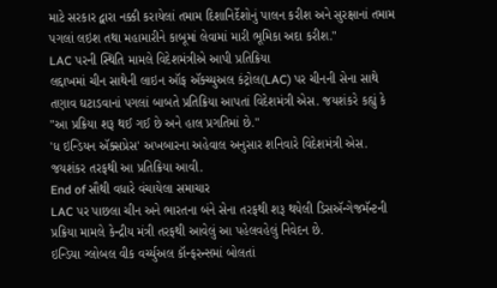માટે સરકાર દ્વારા નક્કી કરાયેલાં તમામ દિશાનિર્દેશોનું પાલન કરીશ અને સુરક્ષાનાં તમામ પગલાં લઇશ તથા મહામારીને કાબૂમાં લેવામાં મારી ભૂમિકા અદા કરીશ."
LAC પરની સ્થિતિ મામલે વિદેશમંત્રીએ આપી પ્રતિક્રિયા
લદ્દાખમાં ચીન સાથેની લાઇન ઑફ ઍક્ચ્યુઅલ કંટ્રોલ(LAC) પર ચીનની સેના સાથે તણાવ ઘટાડવાનાં પગલાં બાબતે પ્રતિક્રિયા આપતાં વિદેશમંત્રી એસ. જયશંકરે કહ્યું કે "આ પ્રક્રિયા શરૂ થઈ ગઈ છે અને હાલ પ્રગતિમાં છે."
'ધ ઇન્ડિયન ઍક્સપ્રેસ' અખબારના અહેવાલ અનુસાર શનિવારે વિદેશમંત્રી એસ. જયશંકર તરફથી આ પ્રતિક્રિયા આવી.
End of સૌથી વધારે વંચાયેલા સમાચાર
LAC પર પાછલા ચીન અને ભારતના બંને સેના તરફથી શરૂ થયેલી ડિસઍન્ગેજમૅન્ટની પ્રક્રિયા મામલે કેન્દ્રીય મંત્રી તરફથી આવેલું આ પહેલવહેલું નિવેદન છે.
ઇન્ડિયા ગ્લોબલ વીક વર્ચ્યુઅલ કૉન્ફરન્સમાં બોલતાં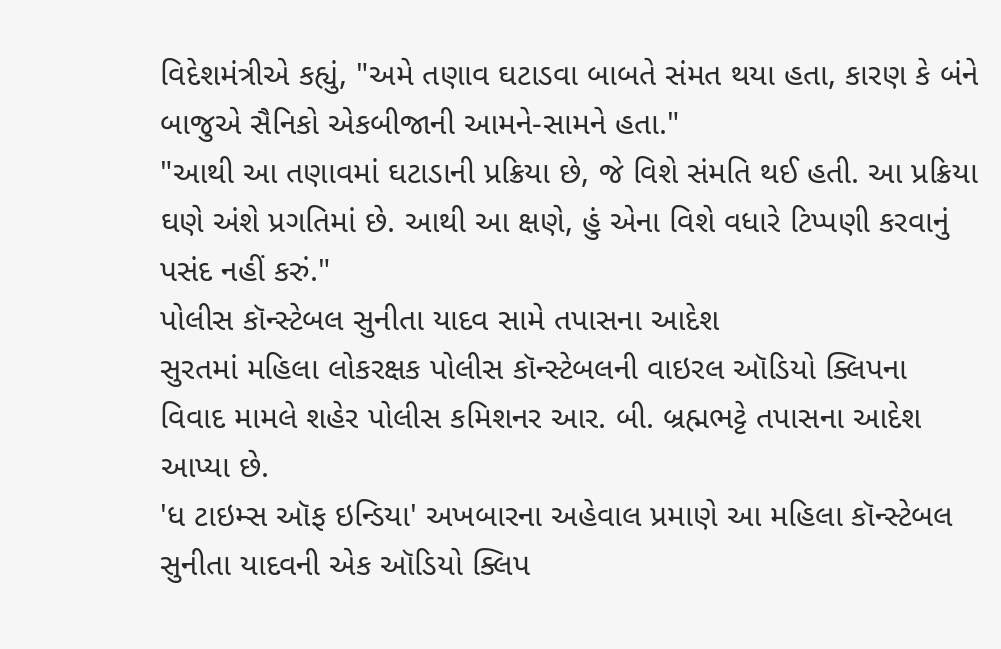વિદેશમંત્રીએ કહ્યું, "અમે તણાવ ઘટાડવા બાબતે સંમત થયા હતા, કારણ કે બંને બાજુએ સૈનિકો એકબીજાની આમને-સામને હતા."
"આથી આ તણાવમાં ઘટાડાની પ્રક્રિયા છે, જે વિશે સંમતિ થઈ હતી. આ પ્રક્રિયા ઘણે અંશે પ્રગતિમાં છે. આથી આ ક્ષણે, હું એના વિશે વધારે ટિપ્પણી કરવાનું પસંદ નહીં કરું."
પોલીસ કૉન્સ્ટેબલ સુનીતા યાદવ સામે તપાસના આદેશ
સુરતમાં મહિલા લોકરક્ષક પોલીસ કૉન્સ્ટેબલની વાઇરલ ઑડિયો ક્લિપના વિવાદ મામલે શહેર પોલીસ કમિશનર આર. બી. બ્રહ્મભટ્ટે તપાસના આદેશ આપ્યા છે.
'ધ ટાઇમ્સ ઑફ ઇન્ડિયા' અખબારના અહેવાલ પ્રમાણે આ મહિલા કૉન્સ્ટેબલ સુનીતા યાદવની એક ઑડિયો ક્લિપ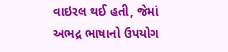વાઇરલ થઈ હતી, જેમાં અભદ્ર ભાષાનો ઉપયોગ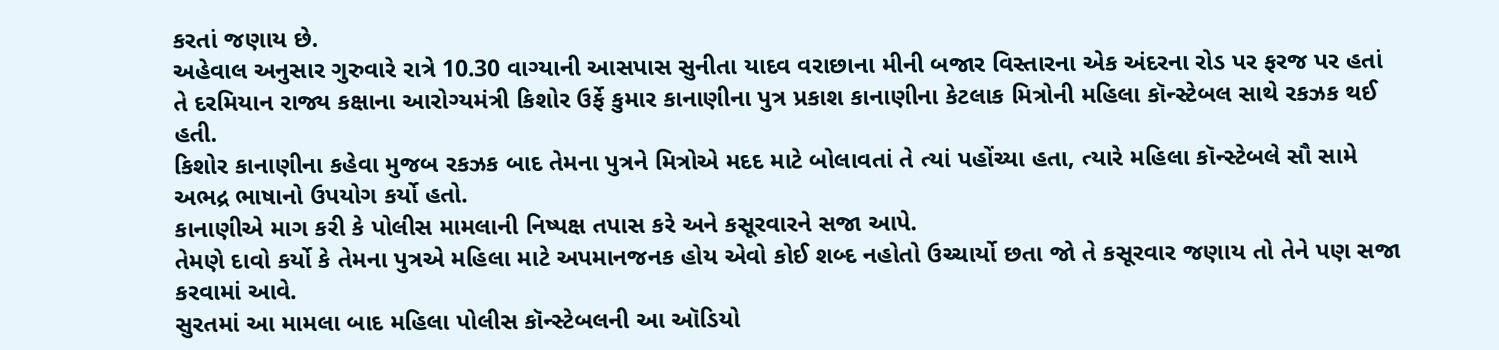કરતાં જણાય છે.
અહેવાલ અનુસાર ગુરુવારે રાત્રે 10.30 વાગ્યાની આસપાસ સુનીતા યાદવ વરાછાના મીની બજાર વિસ્તારના એક અંદરના રોડ પર ફરજ પર હતાં તે દરમિયાન રાજ્ય કક્ષાના આરોગ્યમંત્રી કિશોર ઉર્ફે કુમાર કાનાણીના પુત્ર પ્રકાશ કાનાણીના કેટલાક મિત્રોની મહિલા કૉન્સ્ટેબલ સાથે રકઝક થઈ હતી.
કિશોર કાનાણીના કહેવા મુજબ રકઝક બાદ તેમના પુત્રને મિત્રોએ મદદ માટે બોલાવતાં તે ત્યાં પહોંચ્યા હતા, ત્યારે મહિલા કૉન્સ્ટેબલે સૌ સામે અભદ્ર ભાષાનો ઉપયોગ કર્યો હતો.
કાનાણીએ માગ કરી કે પોલીસ મામલાની નિષ્પક્ષ તપાસ કરે અને કસૂરવારને સજા આપે.
તેમણે દાવો કર્યો કે તેમના પુત્રએ મહિલા માટે અપમાનજનક હોય એવો કોઈ શબ્દ નહોતો ઉચ્ચાર્યો છતા જો તે કસૂરવાર જણાય તો તેને પણ સજા કરવામાં આવે.
સુરતમાં આ મામલા બાદ મહિલા પોલીસ કૉન્સ્ટેબલની આ ઑડિયો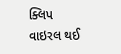ક્લિપ વાઇરલ થઈ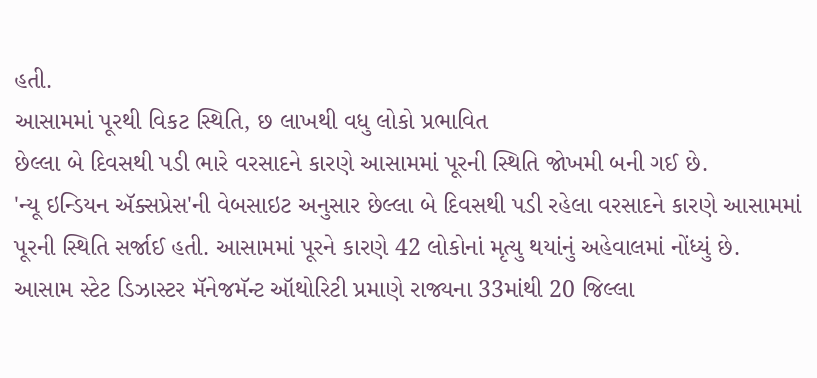હતી.
આસામમાં પૂરથી વિકટ સ્થિતિ, છ લાખથી વધુ લોકો પ્રભાવિત
છેલ્લા બે દિવસથી પડી ભારે વરસાદને કારણે આસામમાં પૂરની સ્થિતિ જોખમી બની ગઈ છે.
'ન્યૂ ઇન્ડિયન ઍક્સપ્રેસ'ની વેબસાઇટ અનુસાર છેલ્લા બે દિવસથી પડી રહેલા વરસાદને કારણે આસામમાં પૂરની સ્થિતિ સર્જાઈ હતી. આસામમાં પૂરને કારણે 42 લોકોનાં મૃત્યુ થયાંનું અહેવાલમાં નોંધ્યું છે.
આસામ સ્ટેટ ડિઝાસ્ટર મૅનેજમૅન્ટ ઑથોરિટી પ્રમાણે રાજ્યના 33માંથી 20 જિલ્લા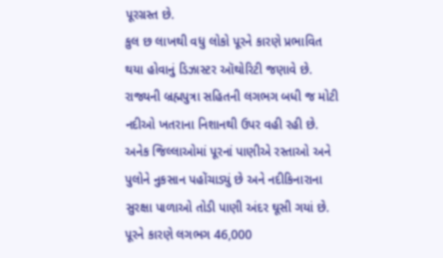પૂરગ્રસ્ત છે.
કુલ છ લાખથી વધુ લોકો પૂરને કારણે પ્રભાવિત થયા હોવાનું ડિઝાસ્ટર ઑથોરિટી જણાવે છે.
રાજ્યની બ્રહ્મપુત્રા સહિતની લગભગ બધી જ મોટી નદીઓ ખતરાના નિશાનથી ઉપર વહી રહી છે. અનેક જિલ્લાઓમાં પૂરનાં પાણીએ રસ્તાઓ અને પુલોને નુકસાન પહોંચાડ્યું છે અને નદીકિનારાના
સુરક્ષા પાળાઓ તોડી પાણી અંદર ઘૂસી ગયાં છે.
પૂરને કારણે લગભગ 46,000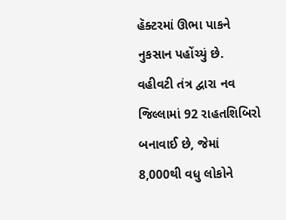હૅક્ટરમાં ઊભા પાકને નુકસાન પહોંચ્યું છે.
વહીવટી તંત્ર દ્વારા નવ જિલ્લામાં 92 રાહતશિબિરો બનાવાઈ છે, જેમાં 8,000થી વધુ લોકોને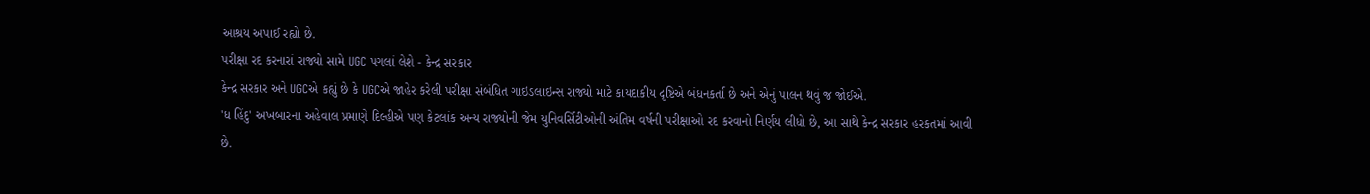આશ્રય અપાઈ રહ્યો છે.
પરીક્ષા રદ કરનારાં રાજ્યો સામે UGC પગલાં લેશે - કેન્દ્ર સરકાર
કેન્દ્ર સરકાર અને UGCએ કહ્યું છે કે UGCએ જાહેર કરેલી પરીક્ષા સંબંધિત ગાઇડલાઇન્સ રાજ્યો માટે કાયદાકીય દૃષ્ટિએ બંધનકર્તા છે અને એનું પાલન થવું જ જોઈએ.
'ધ હિંદુ' અખબારના અહેવાલ પ્રમાણે દિલ્હીએ પણ કેટલાંક અન્ય રાજ્યોની જેમ યુનિવર્સિટીઓની અંતિમ વર્ષની પરીક્ષાઓ રદ કરવાનો નિર્ણય લીધો છે, આ સાથે કેન્દ્ર સરકાર હરકતમાં આવી છે.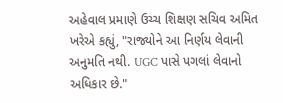અહેવાલ પ્રમાણે ઉચ્ચ શિક્ષણ સચિવ અમિત ખરેએ કહ્યું, "રાજ્યોને આ નિર્ણય લેવાની અનુમતિ નથી. UGC પાસે પગલાં લેવાનો અધિકાર છે."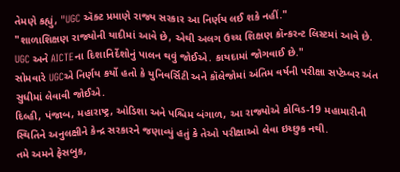તેમણે કહ્યું, "UGC ઍક્ટ પ્રમાણે રાજ્ય સરકાર આ નિર્ણય લઈ શકે નહીં."
"શાળાશિક્ષણ રાજ્યોની યાદીમાં આવે છે, એથી અલગ ઉચ્ચ શિક્ષણ કૉન્કરન્ટ લિસ્ટમાં આવે છે. UGC અને AICTEના દિશાનિર્દેશોનું પાલન થવું જોઈએ. કાયદામાં જોગવાઈ છે."
સોમવારે UGCએ નિર્ણય કર્યો હતો કે યુનિવર્સિટી અને કૉલેજોમાં અંતિમ વર્ષની પરીક્ષા સપ્ટેમ્બર અંત સુધીમાં લેવાવી જોઈએ.
દિલ્હી, પંજાબ, મહારાષ્ટ્ર, ઓડિશા અને પશ્ચિમ બંગાળ, આ રાજ્યોએ કોવિડ-19 મહામારીની સ્થિતિને અનુલક્ષીને કેન્દ્ર સરકારને જણાવ્યું હતું કે તેઓ પરીક્ષાઓ લેવા ઇચ્છુક નથી.
તમે અમને ફેસબુક,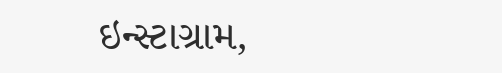ઇન્સ્ટાગ્રામ,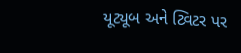યૂટ્યૂબ અને ટ્વિટર પર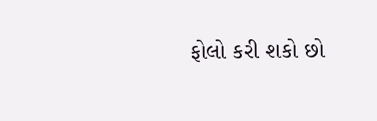ફોલો કરી શકો છો